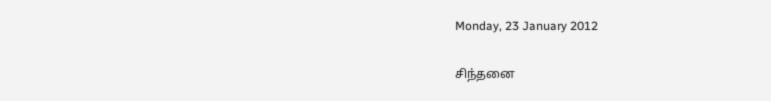Monday, 23 January 2012

சிந்தனை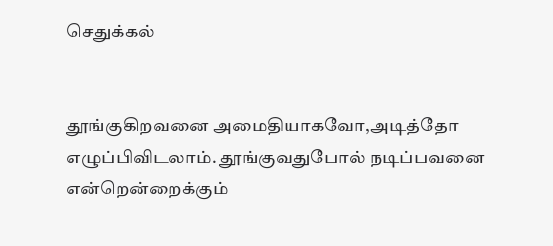செதுக்கல்


தூங்குகிறவனை அமைதியாகவோ,அடித்தோ எழுப்பிவிடலாம். தூங்குவதுபோல் நடிப்பவனை என்றென்றைக்கும்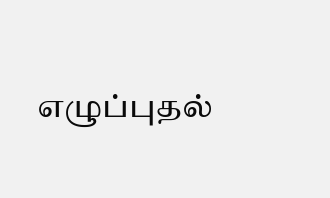எழுப்புதல்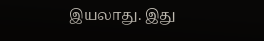இயலாது. இது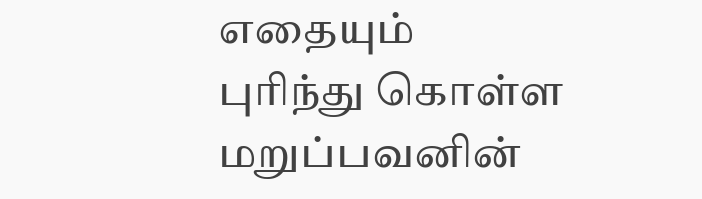எதையும்
புரிந்து கொள்ள மறுப்பவனின்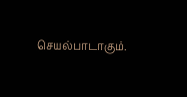செயல்பாடாகும்.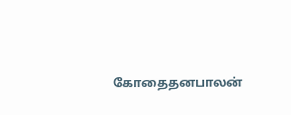கோதைதனபாலன்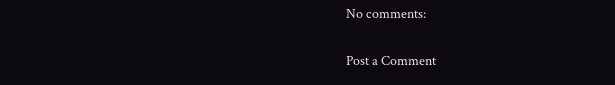No comments:

Post a Comment